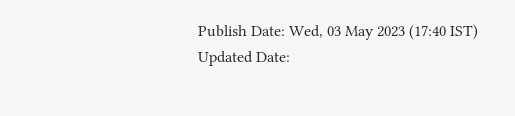Publish Date: Wed, 03 May 2023 (17:40 IST)
Updated Date: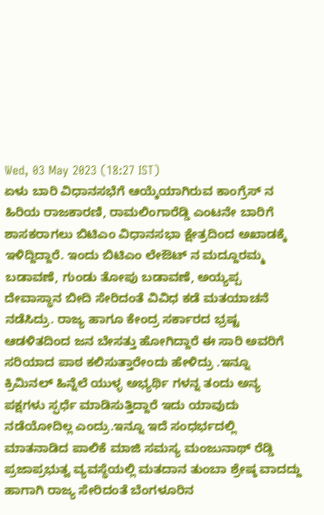Wed, 03 May 2023 (18:27 IST)
ಏಳು ಬಾರಿ ವಿಧಾನಸಭೆಗೆ ಆಯ್ಕೆಯಾಗಿರುವ ಕಾಂಗ್ರೆಸ್ ನ ಹಿರಿಯ ರಾಜಕಾರಣಿ, ರಾಮಲಿಂಗಾರೆಡ್ಡಿ ಎಂಟನೇ ಬಾರಿಗೆ ಶಾಸಕರಾಗಲು ಬಿಟಿಎಂ ವಿಧಾನಸಭಾ ಕ್ಷೇತ್ರದಿಂದ ಅಖಾಡಕ್ಕೆ ಇಳಿದ್ದಿದ್ದಾರೆ. ಇಂದು ಬಿಟಿಎಂ ಲೇಔಟ್ ನ ಮದ್ದೂರಮ್ಮ ಬಡಾವಣೆ, ಗುಂಡು ತೋಪು ಬಡಾವಣೆ, ಅಯ್ಯಪ್ಪ ದೇವಾಸ್ಥಾನ ಬೀದಿ ಸೇರಿದಂತೆ ವಿವಿಧ ಕಡೆ ಮತಯಾಚನೆ ನಡೆಸಿದ್ರು. ರಾಜ್ಯ ಹಾಗೂ ಕೇಂದ್ರ ಸರ್ಕಾರದ ಭ್ರಷ್ಟ ಆಡಳಿತದಿಂದ ಜನ ಬೇಸತ್ತು ಹೋಗಿದ್ದಾರೆ ಈ ಸಾರಿ ಅವರಿಗೆ ಸರಿಯಾದ ಪಾಠ ಕಲಿಸುತ್ತಾರೇಂದು ಹೇಳಿದ್ರು .ಇನ್ನೂ ಕ್ರಿಮಿನಲ್ ಹಿನ್ನೆಲೆ ಯುಳ್ಳ ಅಭ್ಯರ್ಥಿ ಗಳನ್ನ ತಂದು ಅನ್ಯ ಪಕ್ಷಗಳು ಸ್ಫರ್ಧೆ ಮಾಡಿಸುತ್ತಿದ್ದಾರೆ ಇದು ಯಾವುದು ನಡೆಯೋದಿಲ್ಲ ಎಂದ್ರು.ಇನ್ನೂ ಇದೆ ಸಂಧರ್ಭದಲ್ಲಿ ಮಾತನಾಡಿದ ಪಾಲಿಕೆ ಮಾಜಿ ಸಮಸ್ಯ ಮಂಜುನಾಥ್ ರೆಡ್ಡಿ ಪ್ರಜಾಪ್ರಭುತ್ವ ವ್ಯವಸ್ಥೆಯಲ್ಲಿ ಮತದಾನ ತುಂಬಾ ಶ್ರೇಷ್ಠ ವಾದದ್ದು ಹಾಗಾಗಿ ರಾಜ್ಯ ಸೇರಿದಂತೆ ಬೆಂಗಳೂರಿನ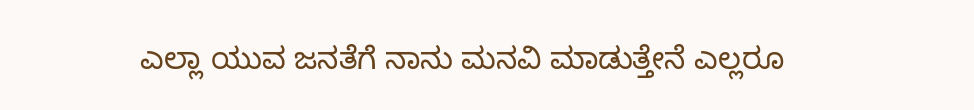ಎಲ್ಲಾ ಯುವ ಜನತೆಗೆ ನಾನು ಮನವಿ ಮಾಡುತ್ತೇನೆ ಎಲ್ಲರೂ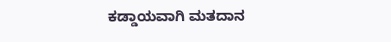ಕಡ್ಡಾಯವಾಗಿ ಮತದಾನ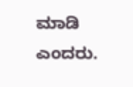ಮಾಡಿ ಎಂದರು.